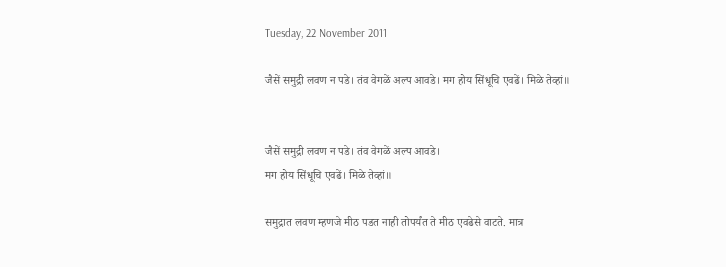Tuesday, 22 November 2011

जैसें समुद्री लवण न पडे। तंव वेगळें अल्प आवडे। मग होय सिंधूचि एवढें। मिळे तेव्हां॥


जैसें समुद्री लवण न पडे। तंव वेगळें अल्प आवडे।
मग होय सिंधूचि एवढें। मिळे तेव्हां॥

समुद्रात लवण म्हणजे मीठ पडत नाही तोपर्यंत ते मीठ एवढेसे वाटते. मात्र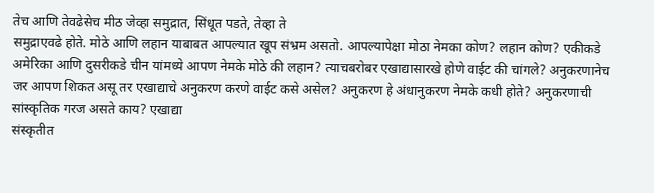तेच आणि तेवढेसेच मीठ जेव्हा समुद्रात, सिंधूत पडते, तेव्हा ते
समुद्राएवढे होते. मोठे आणि लहान याबाबत आपल्यात खूप संभ्रम असतो. आपल्यापेक्षा मोठा नेमका कोण? लहान कोण? एकीकडे अमेरिका आणि दुसरीकडे चीन यांमध्ये आपण नेमके मोठे की लहान? त्याचबरोबर एखाद्यासारखे होणे वाईट की चांगले? अनुकरणानेच जर आपण शिकत असू तर एखाद्याचे अनुकरण करणे वाईट कसे असेल? अनुकरण हे अंधानुकरण नेमके कधी होते? अनुकरणाची सांस्कृतिक गरज असते काय? एखाद्या
संस्कृतीत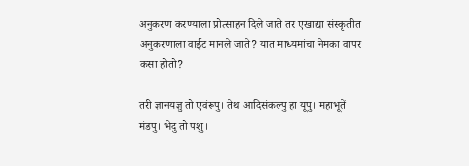अनुकरण करण्याला प्रोत्साहन दिले जाते तर एखाद्या संस्कृतीत अनुकरणाला वाईट मानले जाते? यात माध्यमांचा नेमका वापर कसा होतो?

तरी ज्ञानयज्ञु तो एवंरूपु। तेथ आदिसंकल्पु हा यूपु। महाभूतें मंडपु। भेदु तो पशु।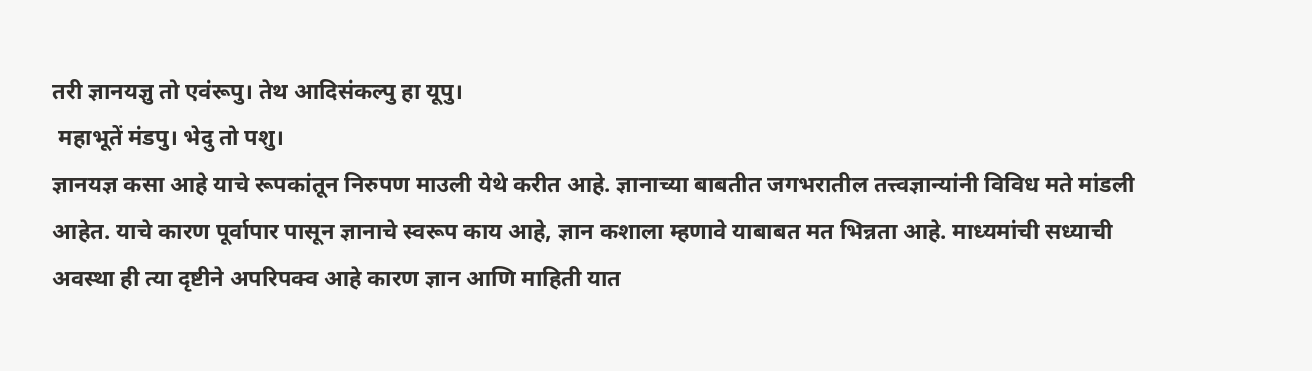तरी ज्ञानयज्ञु तो एवंरूपु। तेथ आदिसंकल्पु हा यूपु।
 महाभूतें मंडपु। भेदु तो पशु।
ज्ञानयज्ञ कसा आहे याचे रूपकांतून निरुपण माउली येथे करीत आहे. ज्ञानाच्या बाबतीत जगभरातील तत्त्वज्ञान्यांनी विविध मते मांडली आहेत. याचे कारण पूर्वापार पासून ज्ञानाचे स्वरूप काय आहे, ज्ञान कशाला म्हणावे याबाबत मत भिन्नता आहे. माध्यमांची सध्याची अवस्था ही त्या दृष्टीने अपरिपक्व आहे कारण ज्ञान आणि माहिती यात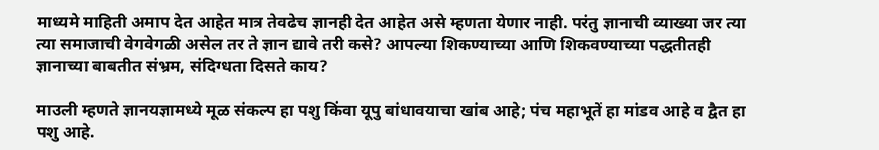माध्यमे माहिती अमाप देत आहेत मात्र तेवढेच ज्ञानही देत आहेत असे म्हणता येणार नाही. परंतु ज्ञानाची व्याख्या जर त्या त्या समाजाची वेगवेगळी असेल तर ते ज्ञान द्यावे तरी कसे? आपल्या शिकण्याच्या आणि शिकवण्याच्या पद्धतीतही ज्ञानाच्या बाबतीत संभ्रम, संदिग्धता दिसते काय?

माउली म्हणते ज्ञानयज्ञामध्ये मूळ संकल्प हा पशु किंवा यूपु बांधावयाचा खांब आहे; पंच महाभूतें हा मांडव आहे व द्वैत हा पशु आहे.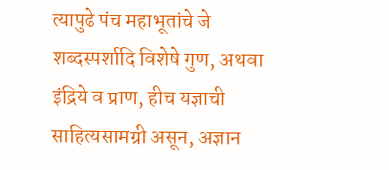त्यापुढे पंच महाभूतांचे जे शब्दस्पर्शादि विशेषे गुण, अथवा इंद्रिये व प्राण, हीच यज्ञाची साहित्यसामग्री असून, अज्ञान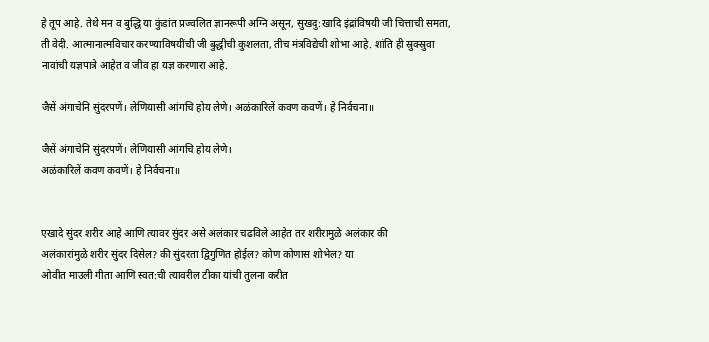हे तूप आहे. तेथे मन व बुद्धि या कुंडांत प्रज्वलित ज्ञानरूपी अग्नि असून, सुखदु:खादि इंद्रांविषयी जी चित्ताची समता, ती वेदी. आत्मानात्मविचार करण्याविषयींची जी बुद्धीची कुशलता, तीच मंत्रविद्येची शोभा आहे. शांति ही स्रुक्स्रुवा नावांची यज्ञपात्रे आहेत व जीव हा यज्ञ करणारा आहे.

जैसें अंगाचेनि सुंदरपणें। लेणियासी आंगचि होय लेणे। अळंकारिलें कवण कवणें। हे निर्वचना॥

जैसें अंगाचेनि सुंदरपणें। लेणियासी आंगचि होय लेणे।
अळंकारिलें कवण कवणें। हे निर्वचना॥


एखादे सुंदर शरीर आहे आणि त्यावर सुंदर असे अलंकार चढविले आहेत तर शरीरामुळे अलंकार की
अलंकारांमुळे शरीर सुंदर दिसेल? की सुंदरता द्विगुणित होईल? कोण कोणास शोभेल? या
ओवीत माउली गीता आणि स्वत:ची त्यावरील टीका यांची तुलना करीत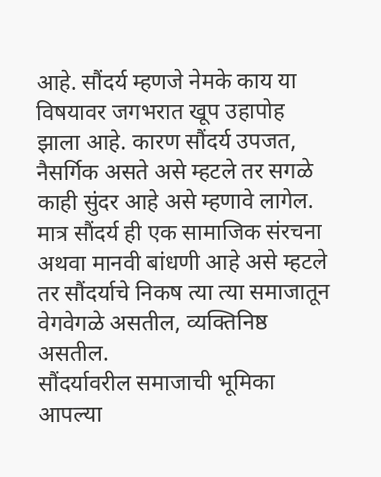आहे. सौंदर्य म्हणजे नेमके काय या विषयावर जगभरात खूप उहापोह झाला आहे. कारण सौंदर्य उपजत, नैसर्गिक असते असे म्हटले तर सगळे काही सुंदर आहे असे म्हणावे लागेल. मात्र सौंदर्य ही एक सामाजिक संरचना अथवा मानवी बांधणी आहे असे म्हटले तर सौंदर्याचे निकष त्या त्या समाजातून वेगवेगळे असतील, व्यक्तिनिष्ठ असतील.
सौंदर्यावरील समाजाची भूमिका आपल्या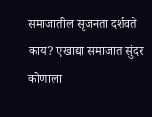समाजातील सृजनता दर्शवते काय? एखाद्या समाजात सुंदर कोणाला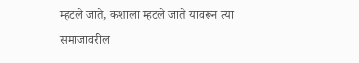म्हटले जाते, कशाला म्हटले जाते यावरून त्या समाजावरील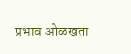प्रभाव ओळखता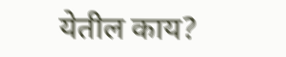येतील काय?